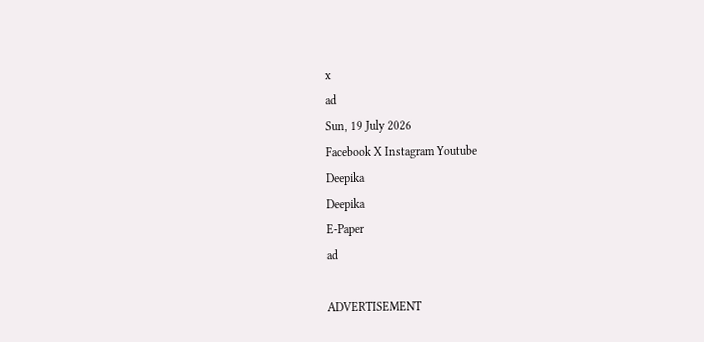x
ad
Sun, 19 July 2026
Facebook X Instagram Youtube
Deepika
Deepika
E-Paper
ad

ADVERTISEMENT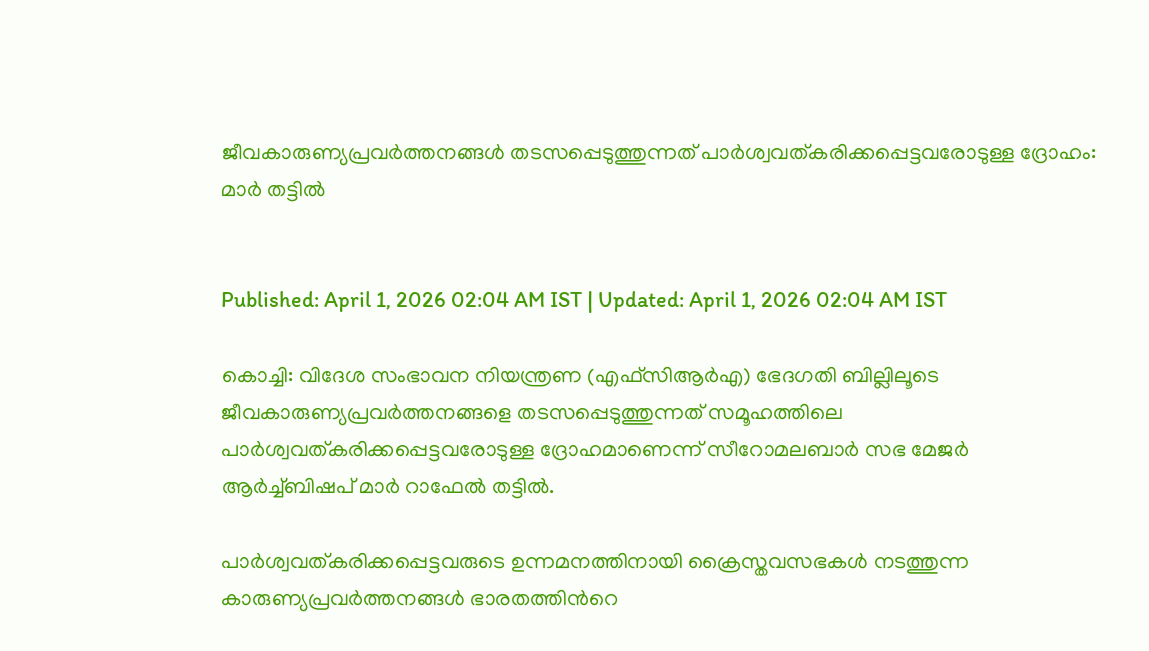ജീവകാരുണ്യപ്രവർത്തനങ്ങൾ തടസപ്പെടുത്തുന്നത് പാർശ്വവത്കരിക്കപ്പെട്ടവരോടുള്ള ദ്രോഹം: മാർ തട്ടിൽ


Published: April 1, 2026 02:04 AM IST | Updated: April 1, 2026 02:04 AM IST

കൊച്ചി: വിദേശ സംഭാവന നിയന്ത്രണ (എഫ്സിആർഎ) ഭേദഗതി ബില്ലിലൂടെ ജീവകാരുണ്യപ്രവർത്തനങ്ങളെ തടസപ്പെടുത്തുന്നത് സമൂഹത്തിലെ പാർശ്വവത്കരിക്കപ്പെട്ടവരോടുള്ള ദ്രോഹമാണെന്ന് സീറോമലബാർ സഭ മേജർ ആർച്ച്ബിഷപ് മാർ റാഫേൽ തട്ടിൽ.

പാർശ്വവത്കരിക്കപ്പെട്ടവരുടെ ഉന്നമനത്തിനായി ക്രൈസ്തവസഭകൾ നടത്തുന്ന കാരുണ്യപ്രവർത്തനങ്ങൾ ഭാരതത്തിന്‍റെ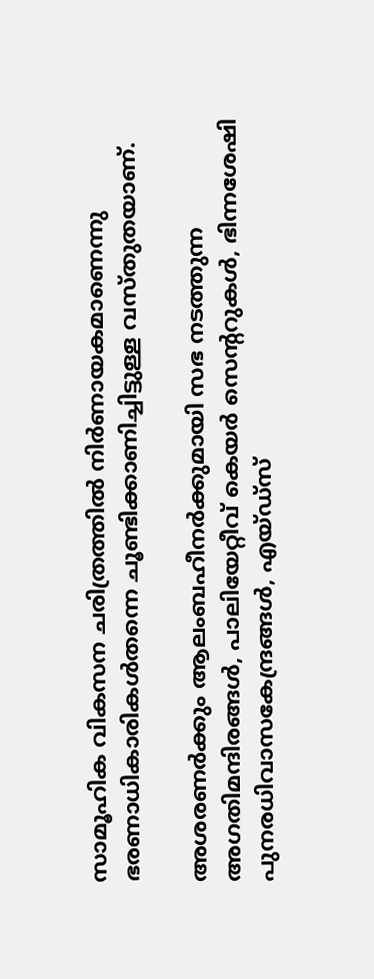സാമൂഹിക വികസന ചരിത്രത്തിൽ നിർണായകമാണെന്നു ഭരണാധികാരികൾതന്നെ ചൂണ്ടിക്കാണിച്ചിട്ടുള്ള വസ്തുതയാണ്.

അശരണർക്കും ആലംബഹീനർക്കുമായി സഭ നടത്തുന്ന അഗതിമന്ദിരങ്ങൾ, പാലിയേറ്റീവ് കെയർ സെന്‍ററുകൾ, ഭിന്നശേഷി പുനരധിവാസകേന്ദ്രങ്ങൾ, എയ്ഡ്സ്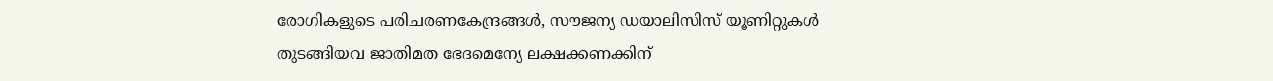രോഗികളുടെ പരിചരണകേന്ദ്രങ്ങൾ, സൗജന്യ ഡയാലിസിസ് യൂണിറ്റുകൾ തുടങ്ങിയവ ജാതിമത ഭേദമെന്യേ ലക്ഷക്കണക്കിന്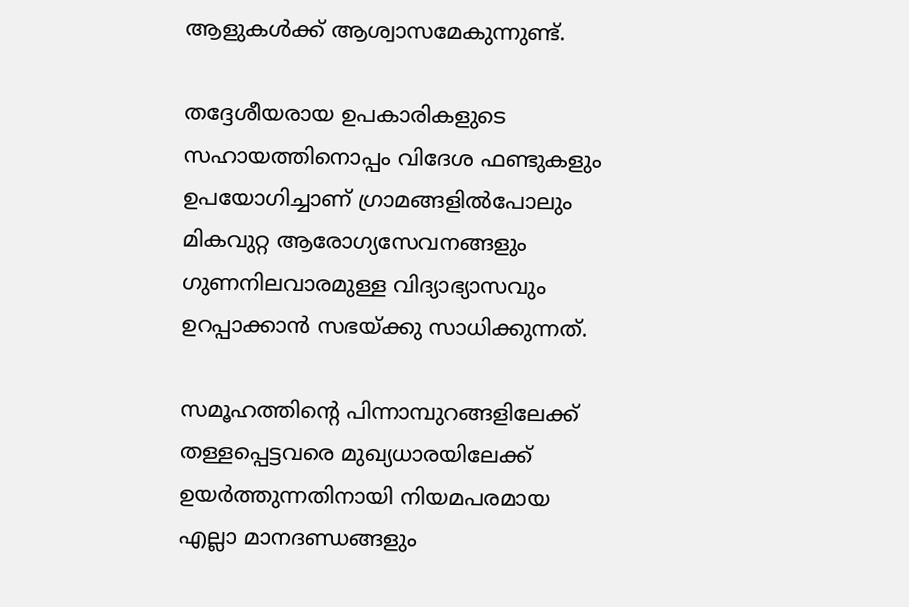ആളുകൾക്ക് ആശ്വാസമേകുന്നുണ്ട്.

തദ്ദേശീയരായ ഉപകാരികളുടെ സഹായത്തിനൊപ്പം വിദേശ ഫണ്ടുകളും ഉപയോഗിച്ചാണ് ഗ്രാമങ്ങളിൽപോലും മികവുറ്റ ആരോഗ്യസേവനങ്ങളും ഗുണനിലവാരമുള്ള വിദ്യാഭ്യാസവും ഉറപ്പാക്കാൻ സഭയ്ക്കു സാധിക്കുന്നത്.

സമൂഹത്തിന്‍റെ പിന്നാമ്പുറങ്ങളിലേക്ക് തള്ളപ്പെട്ടവരെ മുഖ്യധാരയിലേക്ക് ഉയർത്തുന്നതിനായി നിയമപരമായ എല്ലാ മാനദണ്ഡങ്ങളും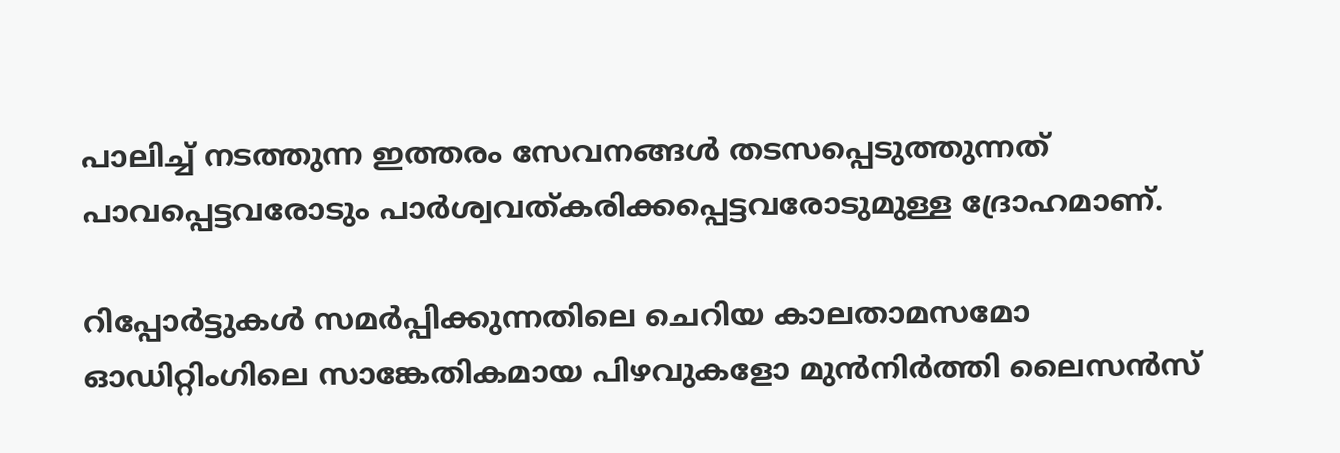പാലിച്ച് നടത്തുന്ന ഇത്തരം സേവനങ്ങൾ തടസപ്പെടുത്തുന്നത് പാവപ്പെട്ടവരോടും പാർശ്വവത്കരിക്കപ്പെട്ടവരോടുമുള്ള ദ്രോഹമാണ്.

റിപ്പോർട്ടുകൾ സമർപ്പിക്കുന്നതിലെ ചെറിയ കാലതാമസമോ ഓഡിറ്റിംഗിലെ സാങ്കേതികമായ പിഴവുകളോ മുൻനിർത്തി ലൈസൻസ്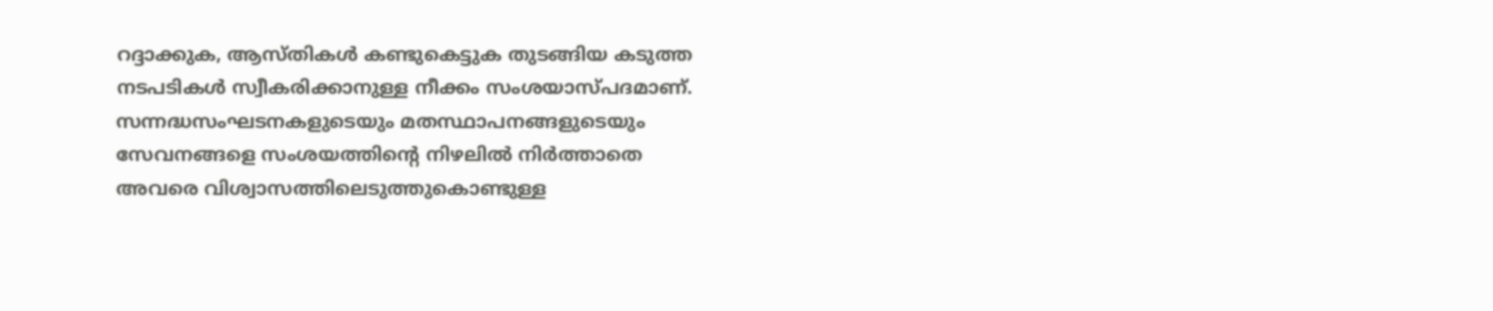റദ്ദാക്കുക, ആസ്തികൾ കണ്ടുകെട്ടുക തുടങ്ങിയ കടുത്ത നടപടികൾ സ്വീകരിക്കാനുള്ള നീക്കം സംശയാസ്പദമാണ്. സന്നദ്ധസംഘടനകളുടെയും മതസ്ഥാപനങ്ങളുടെയും സേവനങ്ങളെ സംശയത്തിന്‍റെ നിഴലിൽ നിർത്താതെ അവരെ വിശ്വാസത്തിലെടുത്തുകൊണ്ടുള്ള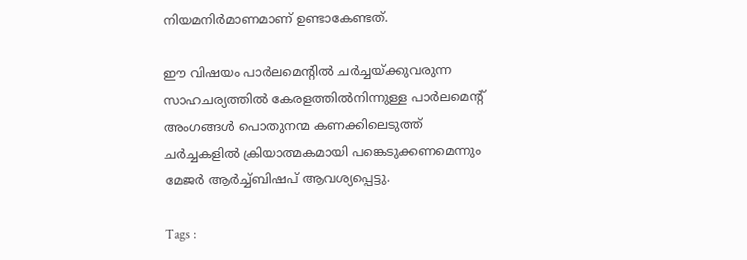നിയമനിർമാണമാണ് ഉണ്ടാകേണ്ടത്.

ഈ വിഷയം പാർലമെന്‍റിൽ ചർച്ചയ്ക്കുവരുന്ന സാഹചര്യത്തിൽ കേരളത്തിൽനിന്നുള്ള പാർലമെന്‍റ് അംഗങ്ങൾ പൊതുനന്മ കണക്കിലെടുത്ത് ചർച്ചകളിൽ ക്രിയാത്മകമായി പങ്കെടുക്കണമെന്നും മേജർ ആർച്ച്ബിഷപ് ആവശ്യപ്പെട്ടു.

Tags :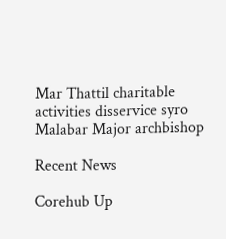Mar Thattil charitable activities disservice syro Malabar Major archbishop

Recent News

Corehub Up